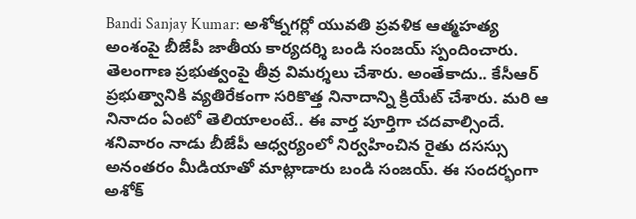Bandi Sanjay Kumar: అశోక్నగర్లో యువతి ప్రవళిక ఆత్మహత్య అంశంపై బీజేపీ జాతీయ కార్యదర్శి బండి సంజయ్ స్పందించారు. తెలంగాణ ప్రభుత్వంపై తీవ్ర విమర్శలు చేశారు. అంతేకాదు.. కేసీఆర్ ప్రభుత్వానికి వ్యతిరేకంగా సరికొత్త నినాదాన్ని క్రియేట్ చేశారు. మరి ఆ నినాదం ఏంటో తెలియాలంటే.. ఈ వార్త పూర్తిగా చదవాల్సిందే. శనివారం నాడు బీజేపీ ఆధ్వర్యంలో నిర్వహించిన రైతు దసస్సు అనంతరం మీడియాతో మాట్లాడారు బండి సంజయ్. ఈ సందర్భంగా అశోక్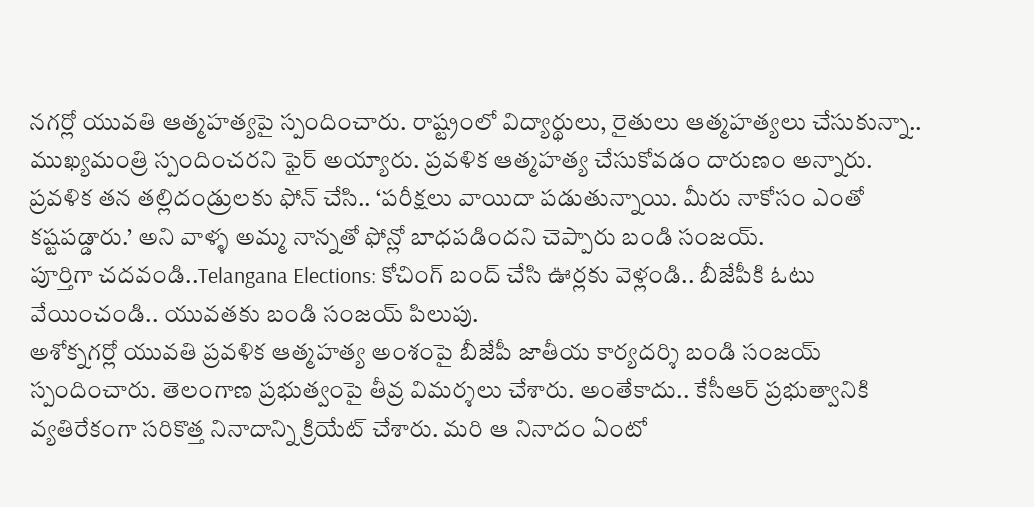నగర్లో యువతి ఆత్మహత్యపై స్పందించారు. రాష్ట్రంలో విద్యార్థులు, రైతులు ఆత్మహత్యలు చేసుకున్నా.. ముఖ్యమంత్రి స్పందించరని ఫైర్ అయ్యారు. ప్రవళిక ఆత్మహత్య చేసుకోవడం దారుణం అన్నారు. ప్రవళిక తన తల్లిదండ్రులకు ఫోన్ చేసి.. ‘పరీక్షలు వాయిదా పడుతున్నాయి. మీరు నాకోసం ఎంతో కష్టపడ్డారు.’ అని వాళ్ళ అమ్మ నాన్నతో ఫోన్లో బాధపడిందని చెప్పారు బండి సంజయ్.
పూర్తిగా చదవండి..Telangana Elections: కోచింగ్ బంద్ చేసి ఊర్లకు వెళ్లండి.. బీజేపీకి ఓటు వేయించండి.. యువతకు బండి సంజయ్ పిలుపు.
అశోక్నగర్లో యువతి ప్రవళిక ఆత్మహత్య అంశంపై బీజేపీ జాతీయ కార్యదర్శి బండి సంజయ్ స్పందించారు. తెలంగాణ ప్రభుత్వంపై తీవ్ర విమర్శలు చేశారు. అంతేకాదు.. కేసీఆర్ ప్రభుత్వానికి వ్యతిరేకంగా సరికొత్త నినాదాన్ని క్రియేట్ చేశారు. మరి ఆ నినాదం ఏంటో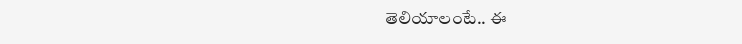తెలియాలంటే.. ఈ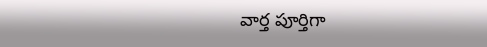వార్త పూర్తిగా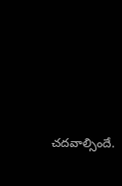చదవాల్సిందే.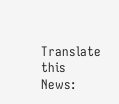Translate this News: